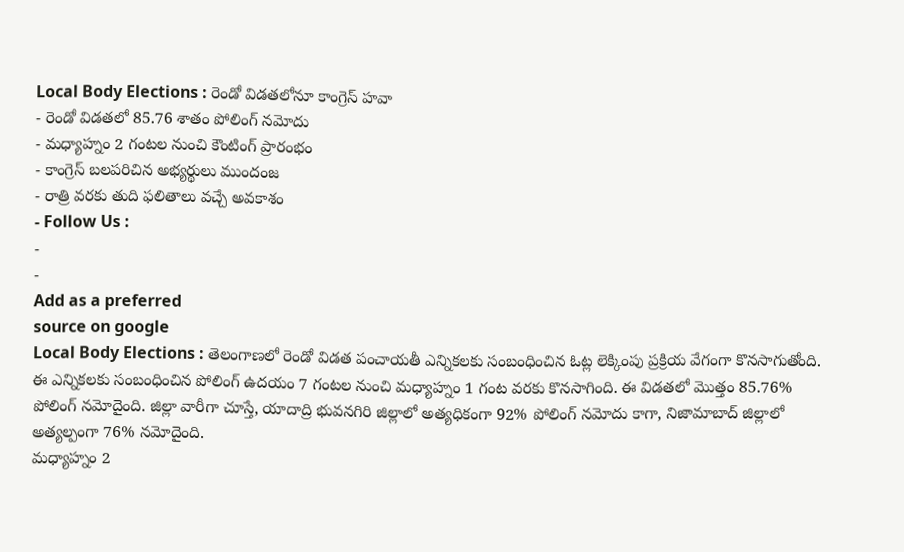Local Body Elections : రెండో విడతలోనూ కాంగ్రెస్ హవా
- రెండో విడతలో 85.76 శాతం పోలింగ్ నమోదు
- మధ్యాహ్నం 2 గంటల నుంచి కౌంటింగ్ ప్రారంభం
- కాంగ్రెస్ బలపరిచిన అభ్యర్థులు ముందంజ
- రాత్రి వరకు తుది ఫలితాలు వచ్చే అవకాశం
- Follow Us :
-
-
Add as a preferred
source on google
Local Body Elections : తెలంగాణలో రెండో విడత పంచాయతీ ఎన్నికలకు సంబంధించిన ఓట్ల లెక్కింపు ప్రక్రియ వేగంగా కొనసాగుతోంది. ఈ ఎన్నికలకు సంబంధించిన పోలింగ్ ఉదయం 7 గంటల నుంచి మధ్యాహ్నం 1 గంట వరకు కొనసాగింది. ఈ విడతలో మొత్తం 85.76% పోలింగ్ నమోదైంది. జిల్లా వారీగా చూస్తే, యాదాద్రి భువనగిరి జిల్లాలో అత్యధికంగా 92% పోలింగ్ నమోదు కాగా, నిజామాబాద్ జిల్లాలో అత్యల్పంగా 76% నమోదైంది.
మధ్యాహ్నం 2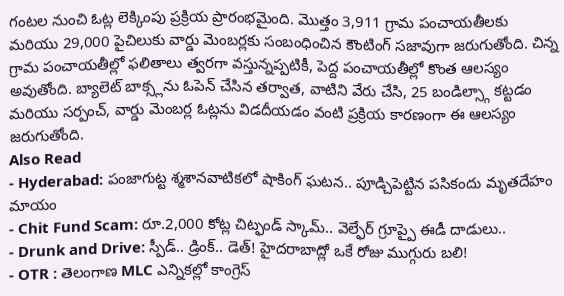గంటల నుంచి ఓట్ల లెక్కింపు ప్రక్రియ ప్రారంభమైంది. మొత్తం 3,911 గ్రామ పంచాయతీలకు మరియు 29,000 పైచిలుకు వార్డు మెంబర్లకు సంబంధించిన కౌంటింగ్ సజావుగా జరుగుతోంది. చిన్న గ్రామ పంచాయతీల్లో ఫలితాలు త్వరగా వస్తున్నప్పటికీ, పెద్ద పంచాయతీల్లో కొంత ఆలస్యం అవుతోంది. బ్యాలెట్ బాక్స్లను ఓపెన్ చేసిన తర్వాత, వాటిని వేరు చేసి, 25 బండిల్స్గా కట్టడం మరియు సర్పంచ్, వార్డు మెంబర్ల ఓట్లను విడదీయడం వంటి ప్రక్రియ కారణంగా ఈ ఆలస్యం జరుగుతోంది.
Also Read
- Hyderabad: పంజాగుట్ట శ్మశానవాటికలో షాకింగ్ ఘటన.. పూడ్చిపెట్టిన పసికందు మృతదేహం మాయం
- Chit Fund Scam: రూ.2,000 కోట్ల చిట్ఫండ్ స్కామ్.. వెల్ఫేర్ గ్రూప్పై ఈడీ దాడులు..
- Drunk and Drive: స్పీడ్.. డ్రింక్.. డెత్! హైదరాబాద్లో ఒకే రోజు ముగ్గురు బలి!
- OTR : తెలంగాణ MLC ఎన్నికల్లో కాంగ్రెస్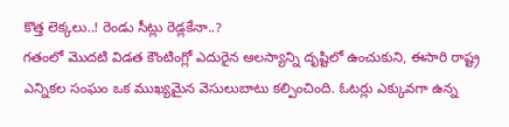కొత్త లెక్కలు..! రెండు సీట్లు రెడ్లకేనా..?
గతంలో మొదటి విడత కౌంటింగ్లో ఎదురైన ఆలస్యాన్ని దృష్టిలో ఉంచుకుని, ఈసారి రాష్ట్ర ఎన్నికల సంఘం ఒక ముఖ్యమైన వెసులుబాటు కల్పించింది. ఓటర్లు ఎక్కువగా ఉన్న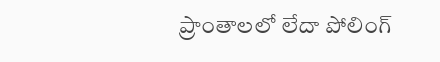ప్రాంతాలలో లేదా పోలింగ్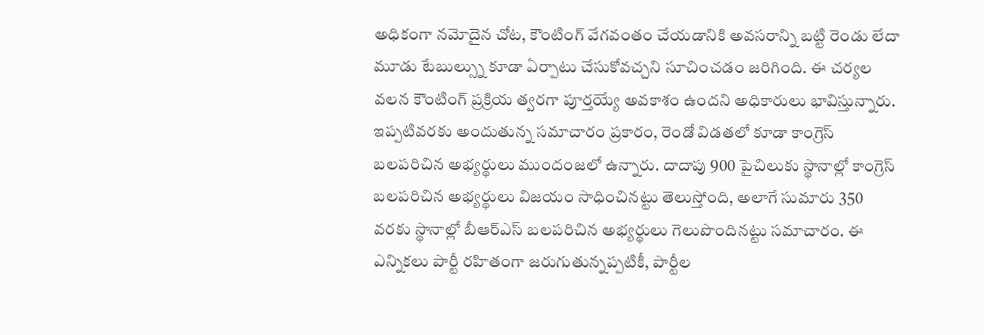అధికంగా నమోదైన చోట, కౌంటింగ్ వేగవంతం చేయడానికి అవసరాన్ని బట్టి రెండు లేదా మూడు టేబుల్స్ను కూడా ఏర్పాటు చేసుకోవచ్చని సూచించడం జరిగింది. ఈ చర్యల వలన కౌంటింగ్ ప్రక్రియ త్వరగా పూర్తయ్యే అవకాశం ఉందని అధికారులు భావిస్తున్నారు.
ఇప్పటివరకు అందుతున్న సమాచారం ప్రకారం, రెండో విడతలో కూడా కాంగ్రెస్ బలపరిచిన అభ్యర్థులు ముందంజలో ఉన్నారు. దాదాపు 900 పైచిలుకు స్థానాల్లో కాంగ్రెస్ బలపరిచిన అభ్యర్థులు విజయం సాధించినట్టు తెలుస్తోంది, అలాగే సుమారు 350 వరకు స్థానాల్లో బీఆర్ఎస్ బలపరిచిన అభ్యర్థులు గెలుపొందినట్టు సమాచారం. ఈ ఎన్నికలు పార్టీ రహితంగా జరుగుతున్నప్పటికీ, పార్టీల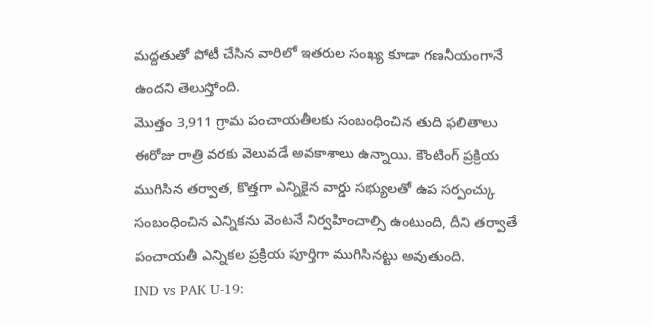మద్దతుతో పోటీ చేసిన వారిలో ఇతరుల సంఖ్య కూడా గణనీయంగానే ఉందని తెలుస్తోంది.
మొత్తం 3,911 గ్రామ పంచాయతీలకు సంబంధించిన తుది ఫలితాలు ఈరోజు రాత్రి వరకు వెలువడే అవకాశాలు ఉన్నాయి. కౌంటింగ్ ప్రక్రియ ముగిసిన తర్వాత, కొత్తగా ఎన్నికైన వార్డు సభ్యులతో ఉప సర్పంచ్కు సంబంధించిన ఎన్నికను వెంటనే నిర్వహించాల్సి ఉంటుంది, దీని తర్వాతే పంచాయతీ ఎన్నికల ప్రక్రియ పూర్తిగా ముగిసినట్టు అవుతుంది.
IND vs PAK U-19: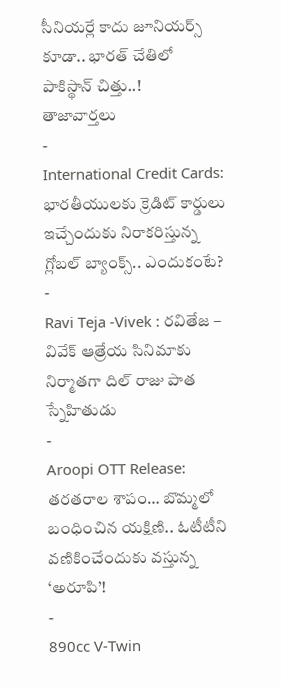సీనియర్లే కాదు జూనియర్స్ కూడా.. భారత్ చేతిలో పాకిస్థాన్ చిత్తు..!
తాజావార్తలు
-
International Credit Cards: భారతీయులకు క్రెడిట్ కార్డులు ఇచ్చేందుకు నిరాకరిస్తున్న గ్లోబల్ బ్యాంక్స్.. ఎందుకంటే?
-
Ravi Teja -Vivek : రవితేజ – వివేక్ ఆత్రేయ సినిమాకు నిర్మాతగా దిల్ రాజు పాత స్నేహితుడు
-
Aroopi OTT Release: తరతరాల శాపం… బొమ్మలో బంధించిన యక్షిణి.. ఓటీటీని వణికించేందుకు వస్తున్న ‘అరూపి’!
-
890cc V-Twin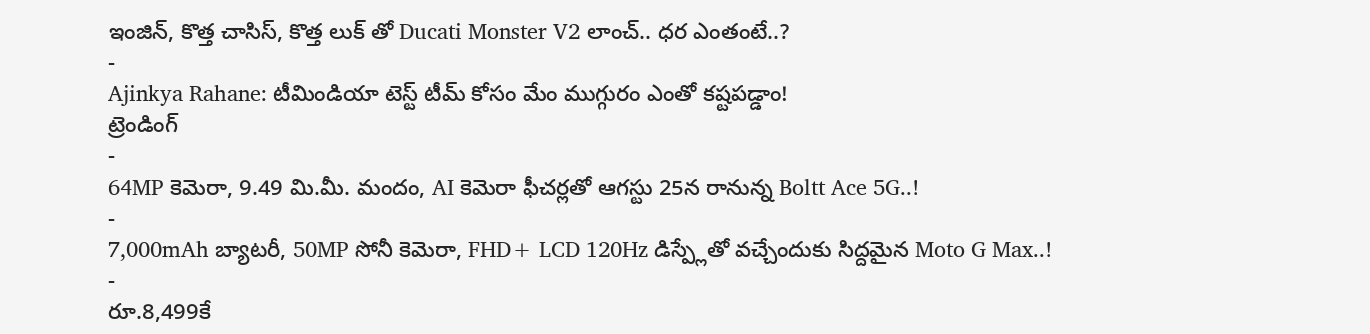ఇంజిన్, కొత్త చాసిస్, కొత్త లుక్ తో Ducati Monster V2 లాంచ్.. ధర ఎంతంటే..?
-
Ajinkya Rahane: టీమిండియా టెస్ట్ టీమ్ కోసం మేం ముగ్గురం ఎంతో కష్టపడ్డాం!
ట్రెండింగ్
-
64MP కెమెరా, 9.49 మి.మీ. మందం, AI కెమెరా ఫీచర్లతో ఆగస్టు 25న రానున్న Boltt Ace 5G..!
-
7,000mAh బ్యాటరీ, 50MP సోనీ కెమెరా, FHD+ LCD 120Hz డిస్ప్లేతో వచ్చేందుకు సిద్దమైన Moto G Max..!
-
రూ.8,499కే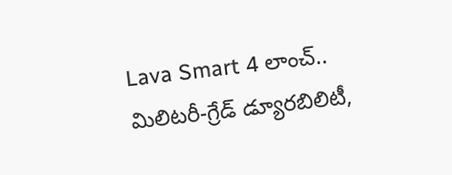Lava Smart 4 లాంచ్.. మిలిటరీ-గ్రేడ్ డ్యూరబిలిటీ,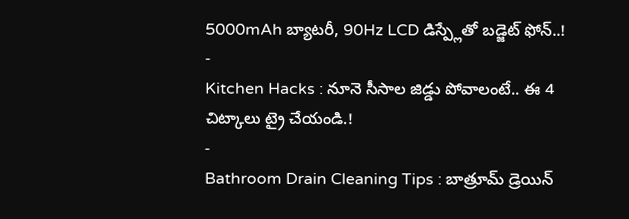5000mAh బ్యాటరీ, 90Hz LCD డిస్ప్లేతో బడ్జెట్ ఫోన్..!
-
Kitchen Hacks : నూనె సీసాల జిడ్డు పోవాలంటే.. ఈ 4 చిట్కాలు ట్రై చేయండి.!
-
Bathroom Drain Cleaning Tips : బాత్రూమ్ డ్రెయిన్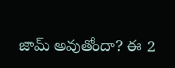జామ్ అవుతోందా? ఈ 2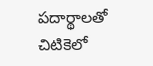పదార్థాలతో చిటికెలో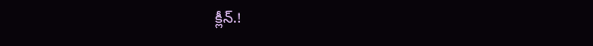క్లీన్.!